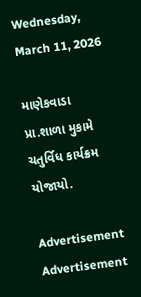Wednesday, March 11, 2026

માણેકવાડા પ્રા.શાળા મુકામે ચતુર્વિધ કાર્યક્રમ યોજાયો.

Advertisement
Advertisement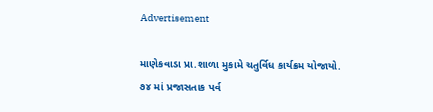Advertisement

માણેકવાડા પ્રા.શાળા મુકામે ચતુર્વિધ કાર્યક્રમ યોજાયો.
૭૪ માં પ્રજાસતાક પર્વ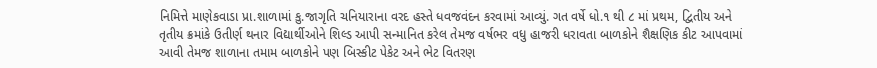નિમિત્તે માણેકવાડા પ્રા.શાળામાં કુ.જાગૃતિ ચનિયારાના વરદ હસ્તે ધવજવંદન કરવામાં આવ્યું. ગત વર્ષે ધો.૧ થી ૮ માં પ્રથમ, દ્વિતીય અને તૃતીય ક્રમાંકે ઉતીર્ણ થનાર વિદ્યાર્થીઓને શિલ્ડ આપી સન્માનિત કરેલ તેમજ વર્ષભર વધુ હાજરી ધરાવતા બાળકોને શૈક્ષણિક કીટ આપવામાં આવી તેમજ શાળાના તમામ બાળકોને પણ બિસ્કીટ પેકેટ અને ભેટ વિતરણ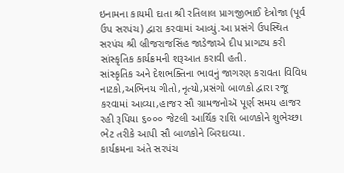ઇનામના કાયમી દાતા શ્રી રતિલાલ પ્રાગજીભાઈ દેત્રોજા (પૂર્વ ઉપ સરપંચ) દ્વારા કરવામાં આવ્યું.આ પ્રસંગે ઉપસ્થિત સરપંચ શ્રી બ્રીજરાજસિંહ જાડેજાએ દીપ પ્રાગટ્ય કરી સાંસ્કૃતિક કાર્યક્રમની શરૂઆત કરાવી હતી.
સાંસ્કૃતિક અને દેશભક્તિના ભાવનું જાગરણ કરાવતા વિવિધ નાટકો,અભિનય ગીતો,નૃત્યો,પ્રસંગો બાળકો દ્વારા રજૂ કરવામાં આવ્યા,હાજર સૌ ગ્રામજનોઍ પૂર્ણ સમય હાજર રહી રૂપિયા ૬૦૦૦ જેટલી આર્થિક રાશિ બાળકોને શુભેચ્છા ભેટ તરીકે આપી સૌ બાળકોને બિરદાવ્યા.
કાર્યક્રમના અંતે સરપંચ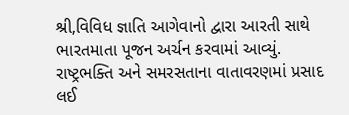શ્રી,વિવિધ જ્ઞાતિ આગેવાનો દ્વારા આરતી સાથે ભારતમાતા પૂજન અર્ચન કરવામાં આવ્યું.
રાષ્ટ્રભક્તિ અને સમરસતાના વાતાવરણમાં પ્રસાદ લઈ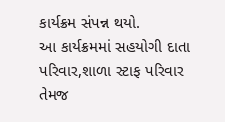કાર્યક્રમ સંપન્ન થયો.
આ કાર્યક્રમમાં સહયોગી દાતા પરિવાર,શાળા સ્ટાફ પરિવાર તેમજ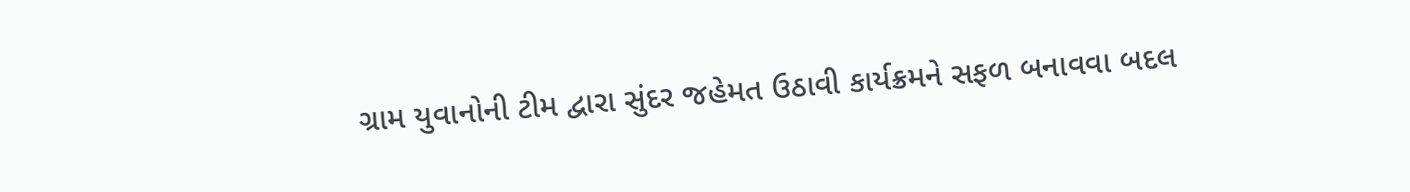ગ્રામ યુવાનોની ટીમ દ્વારા સુંદર જહેમત ઉઠાવી કાર્યક્રમને સફળ બનાવવા બદલ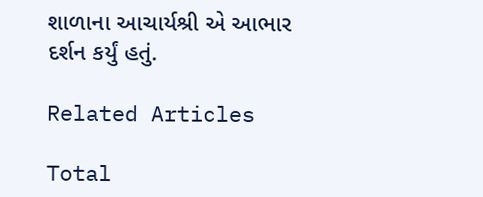શાળાના આચાર્યશ્રી એ આભાર દર્શન કર્યું હતું.

Related Articles

Total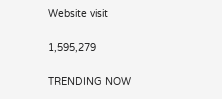Website visit

1,595,279

TRENDING NOW